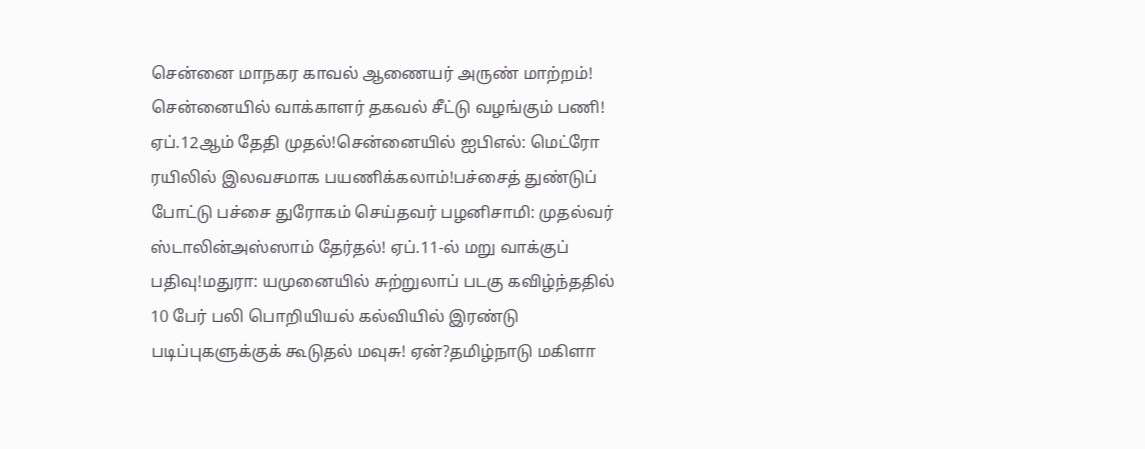சென்னை மாநகர காவல் ஆணையர் அருண் மாற்றம்! சென்னையில் வாக்காளர் தகவல் சீட்டு வழங்கும் பணி! ஏப்.12ஆம் தேதி முதல்!சென்னையில் ஐபிஎல்: மெட்ரோ ரயிலில் இலவசமாக பயணிக்கலாம்!பச்சைத் துண்டுப் போட்டு பச்சை துரோகம் செய்தவர் பழனிசாமி: முதல்வர் ஸ்டாலின்அஸ்ஸாம் தேர்தல்! ஏப்.11-ல் மறு வாக்குப் பதிவு!மதுரா: யமுனையில் சுற்றுலாப் படகு கவிழ்ந்ததில் 10 பேர் பலி பொறியியல் கல்வியில் இரண்டு படிப்புகளுக்குக் கூடுதல் மவுசு! ஏன்?தமிழ்நாடு மகிளா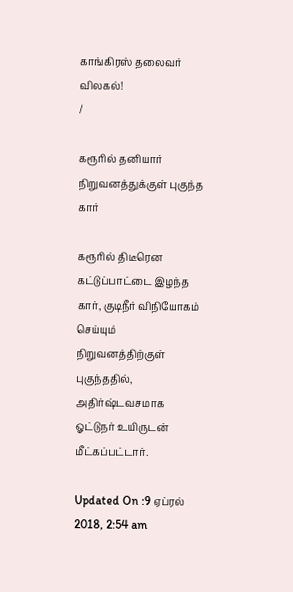காங்கிரஸ் தலைவர் விலகல்!
/

கரூரில் தனியார் நிறுவனத்துக்குள் புகுந்த கார்

கரூரில் திடீரென கட்டுப்பாட்டை இழந்த கார், குடிநீர் விநியோகம் செய்யும் நிறுவனத்திற்குள் புகுந்ததில், அதிர்ஷ்டவசமாக ஓட்டுநர் உயிருடன் மீட்கப்பட்டார்.

Updated On :9 ஏப்ரல் 2018, 2:54 am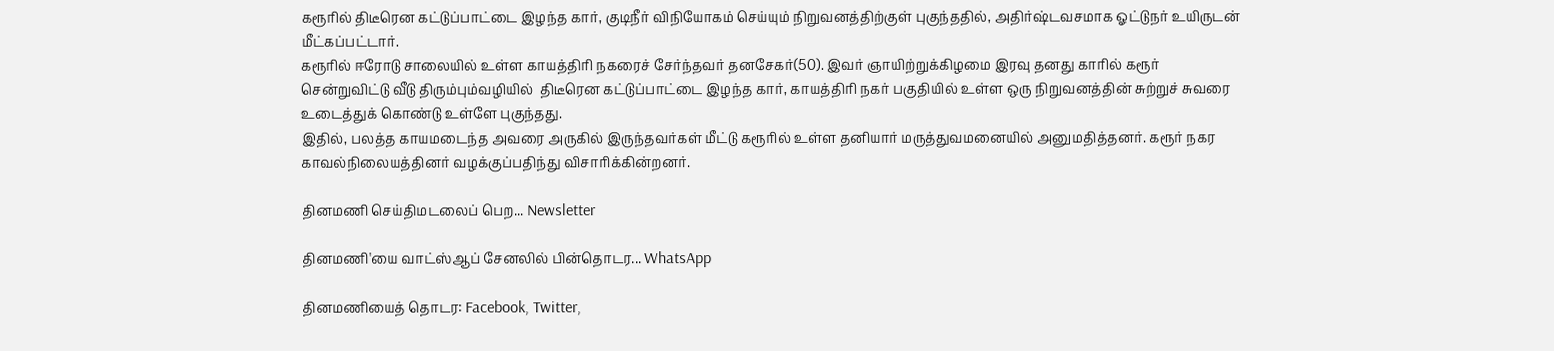கரூரில் திடீரென கட்டுப்பாட்டை இழந்த கார், குடிநீர் விநியோகம் செய்யும் நிறுவனத்திற்குள் புகுந்ததில், அதிர்ஷ்டவசமாக ஓட்டுநர் உயிருடன் மீட்கப்பட்டார்.
கரூரில் ஈரோடு சாலையில் உள்ள காயத்திரி நகரைச் சேர்ந்தவர் தனசேகர்(50). இவர் ஞாயிற்றுக்கிழமை இரவு தனது காரில் கரூர் சென்றுவிட்டு வீடு திரும்பும்வழியில்  திடீரென கட்டுப்பாட்டை இழந்த கார், காயத்திரி நகர் பகுதியில் உள்ள ஒரு நிறுவனத்தின் சுற்றுச் சுவரை உடைத்துக் கொண்டு உள்ளே புகுந்தது.
இதில், பலத்த காயமடைந்த அவரை அருகில் இருந்தவர்கள் மீட்டு கரூரில் உள்ள தனியார் மருத்துவமனையில் அனுமதித்தனர். கரூர் நகர காவல்நிலையத்தினர் வழக்குப்பதிந்து விசாரிக்கின்றனர்.

தினமணி செய்திமடலைப் பெற... Newsletter

தினமணி'யை வாட்ஸ்ஆப் சேனலில் பின்தொடர... WhatsApp

தினமணியைத் தொடர: Facebook, Twitter,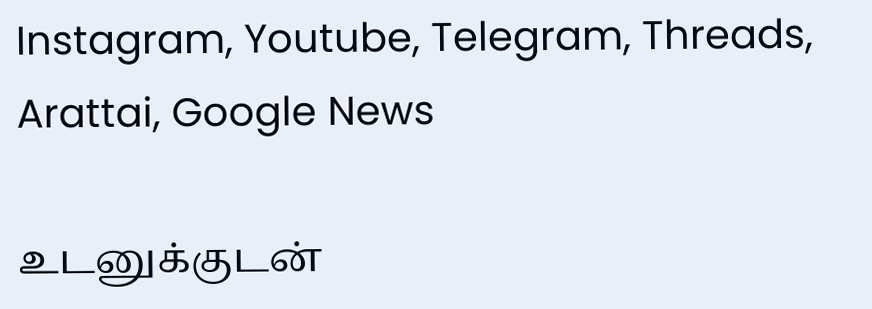Instagram, Youtube, Telegram, Threads, Arattai, Google News

உடனுக்குடன்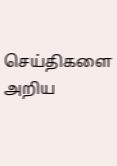செய்திகளை அறிய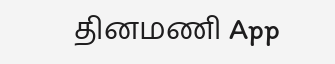தினமணி App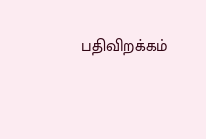பதிவிறக்கம்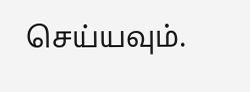செய்யவும்.